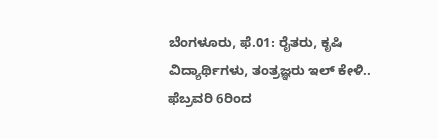ಬೆಂಗಳೂರು, ಫೆ.01: ರೈತರು, ಕೃಷಿ ವಿದ್ಯಾರ್ಥಿಗಳು, ತಂತ್ರಜ್ಞರು ಇಲ್‌ ಕೇಳಿ.. ಫೆಬ್ರವರಿ 6ರಿಂದ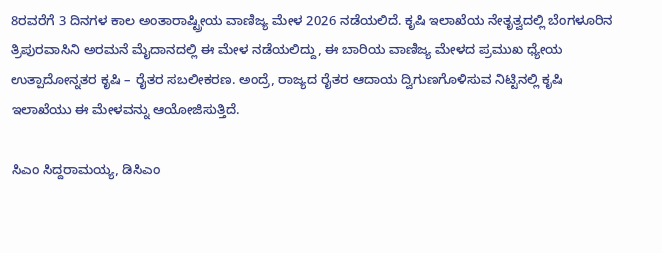8ರವರೆಗೆ 3 ದಿನಗಳ ಕಾಲ ಅಂತಾರಾಷ್ಟ್ರೀಯ ವಾಣಿಜ್ಯ ಮೇಳ 2026 ನಡೆಯಲಿದೆ. ಕೃಷಿ ಇಲಾಖೆಯ ನೇತೃತ್ವದಲ್ಲಿ ಬೆಂಗಳೂರಿನ ತ್ರಿಪುರವಾಸಿನಿ ಅರಮನೆ ಮೈದಾನದಲ್ಲಿ ಈ ಮೇಳ ನಡೆಯಲಿದ್ದು, ಈ ಬಾರಿಯ ವಾಣಿಜ್ಯ ಮೇಳದ ಪ್ರಮುಖ ಧ್ಯೇಯ ಉತ್ಪಾದೋನ್ನತರ ಕೃಷಿ – ರೈತರ ಸಬಲೀಕರಣ. ಅಂದ್ರೆ, ರಾಜ್ಯದ ರೈತರ ಆದಾಯ ದ್ವಿಗುಣಗೊಳಿಸುವ ನಿಟ್ಟಿನಲ್ಲಿ ಕೃಷಿ ಇಲಾಖೆಯು ಈ ಮೇಳವನ್ನು ಆಯೋಜಿಸುತ್ತಿದೆ.

ಸಿಎಂ ಸಿದ್ದರಾಮಯ್ಯ, ಡಿಸಿಎಂ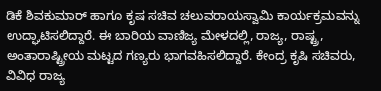ಡಿಕೆ ಶಿವಕುಮಾರ್‌ ಹಾಗೂ ಕೃಷ ಸಚಿವ ಚಲುವರಾಯಸ್ವಾಮಿ ಕಾರ್ಯಕ್ರಮವನ್ನು ಉದ್ಘಾಟಿಸಲಿದ್ದಾರೆ. ಈ ಬಾರಿಯ ವಾಣಿಜ್ಯ ಮೇಳದಲ್ಲಿ, ರಾಜ್ಯ, ರಾಷ್ಟ್ರ, ಅಂತಾರಾಷ್ಟ್ರೀಯ ಮಟ್ಟದ ಗಣ್ಯರು ಭಾಗವಹಿಸಲಿದ್ದಾರೆ. ಕೇಂದ್ರ ಕೃಷಿ ಸಚಿವರು, ವಿವಿಧ ರಾಜ್ಯ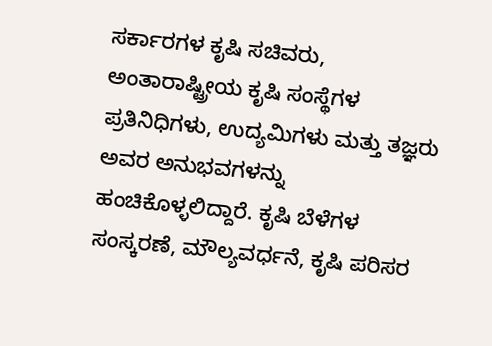ಸರ್ಕಾರಗಳ ಕೃಷಿ ಸಚಿವರು, ಅಂತಾರಾಷ್ಟ್ರೀಯ ಕೃಷಿ ಸಂಸ್ಥೆಗಳ ಪ್ರತಿನಿಧಿಗಳು, ಉದ್ಯಮಿಗಳು ಮತ್ತು ತಜ್ಞರು ಅವರ ಅನುಭವಗಳನ್ನು ಹಂಚಿಕೊಳ್ಳಲಿದ್ದಾರೆ. ಕೃಷಿ ಬೆಳೆಗಳ ಸಂಸ್ಕರಣೆ, ಮೌಲ್ಯವರ್ಧನೆ, ಕೃಷಿ ಪರಿಸರ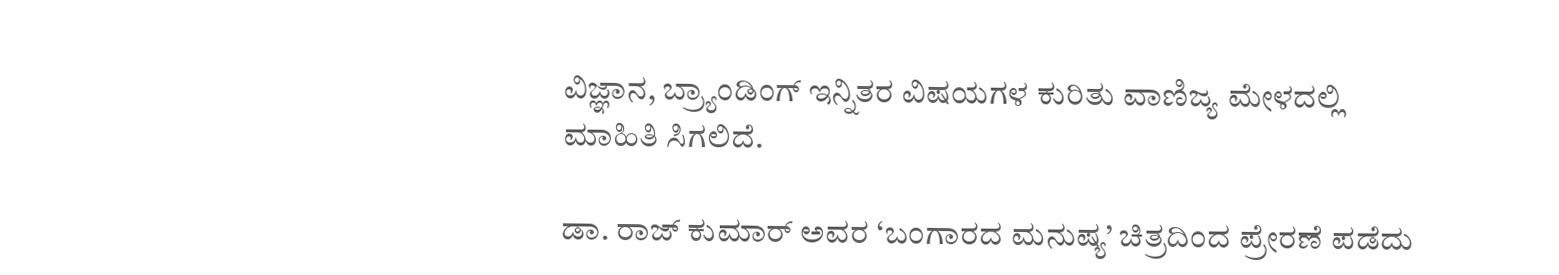ವಿಜ್ಞಾನ, ಬ್ರ್ಯಾಂಡಿಂಗ್‌ ಇನ್ನಿತರ ವಿಷಯಗಳ ಕುರಿತು ವಾಣಿಜ್ಯ ಮೇಳದಲ್ಲಿ ಮಾಹಿತಿ ಸಿಗಲಿದೆ.

ಡಾ. ರಾಜ್ ಕುಮಾರ್ ಅವರ ‘ಬಂಗಾರದ ಮನುಷ್ಯ’ ಚಿತ್ರದಿಂದ ಪ್ರೇರಣೆ ಪಡೆದು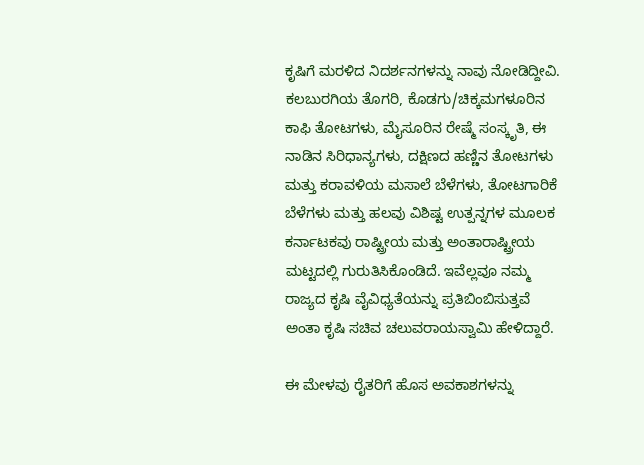ಕೃಷಿಗೆ ಮರಳಿದ ನಿದರ್ಶನಗಳನ್ನು ನಾವು ನೋಡಿದ್ದೀವಿ. ಕಲಬುರಗಿಯ ತೊಗರಿ, ಕೊಡಗು/ಚಿಕ್ಕಮಗಳೂರಿನ ಕಾಫಿ ತೋಟಗಳು, ಮೈಸೂರಿನ ರೇಷ್ಮೆ ಸಂಸ್ಕೃತಿ, ಈ ನಾಡಿನ ಸಿರಿಧಾನ್ಯಗಳು, ದಕ್ಷಿಣದ ಹಣ್ಣಿನ ತೋಟಗಳು ಮತ್ತು ಕರಾವಳಿಯ ಮಸಾಲೆ ಬೆಳೆಗಳು, ತೋಟಗಾರಿಕೆ ಬೆಳೆಗಳು ಮತ್ತು ಹಲವು ವಿಶಿಷ್ಟ ಉತ್ಪನ್ನಗಳ ಮೂಲಕ ಕರ್ನಾಟಕವು ರಾಷ್ಟ್ರೀಯ ಮತ್ತು ಅಂತಾರಾಷ್ಟ್ರೀಯ ಮಟ್ಟದಲ್ಲಿ ಗುರುತಿಸಿಕೊಂಡಿದೆ. ಇವೆಲ್ಲವೂ ನಮ್ಮ ರಾಜ್ಯದ ಕೃಷಿ ವೈವಿಧ್ಯತೆಯನ್ನು ಪ್ರತಿಬಿಂಬಿಸುತ್ತವೆ ಅಂತಾ ಕೃಷಿ ಸಚಿವ ಚಲುವರಾಯಸ್ವಾಮಿ ಹೇಳಿದ್ದಾರೆ.

ಈ ಮೇಳವು ರೈತರಿಗೆ ಹೊಸ ಅವಕಾಶಗಳನ್ನು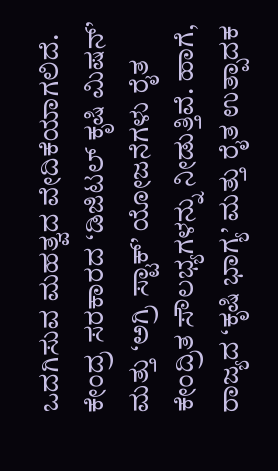ಒದಗಿಸುವ ಮಹತ್ವದ ವೇದಿಕೆಯಾಗಲಿದೆ. ಕೇಂದ್ರ ಸರಕಾರದ ‘ಡಿಜಿಟಲ್ ಕೃಷಿ ಮಿಷನ್’ ಮತ್ತು ‘ಅಗ್ರಿ ಸ್ಟಾಕ್’ ಯೋಜನೆಗಳು ರೈತ ಕೇಂದ್ರಿತ ಸೌಲಭ್ಯಗಳನ್ನು ನೀಡುತ್ತಿವೆ. ಹಾಗೆ, ರಾಜ್ಯದ ‘ಕೃಷಿ ಭಾಗ್ಯ’ ಮತ್ತು ರೈತ ಉತ್ಪಾದಕ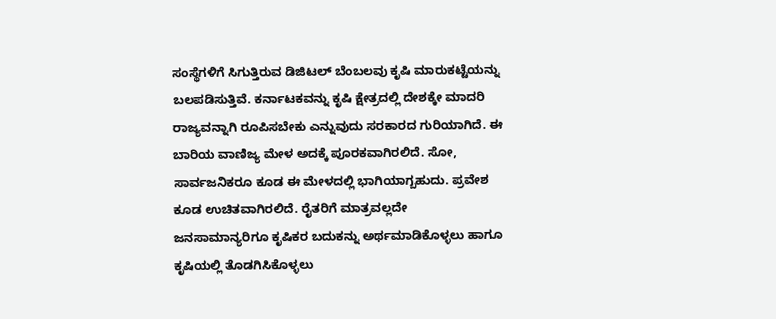ಸಂಸ್ಥೆಗಳಿಗೆ ಸಿಗುತ್ತಿರುವ ಡಿಜಿಟಲ್ ಬೆಂಬಲವು ಕೃಷಿ ಮಾರುಕಟ್ಟೆಯನ್ನು ಬಲಪಡಿಸುತ್ತಿವೆ. ಕರ್ನಾಟಕವನ್ನು ಕೃಷಿ ಕ್ಷೇತ್ರದಲ್ಲಿ ದೇಶಕ್ಕೇ ಮಾದರಿ ರಾಜ್ಯವನ್ನಾಗಿ ರೂಪಿಸಬೇಕು ಎನ್ನುವುದು ಸರಕಾರದ ಗುರಿಯಾಗಿದೆ. ಈ ಬಾರಿಯ ವಾಣಿಜ್ಯ ಮೇಳ ಅದಕ್ಕೆ ಪೂರಕವಾಗಿರಲಿದೆ. ಸೋ, ಸಾರ್ವಜನಿಕರೂ ಕೂಡ ಈ ಮೇಳದಲ್ಲಿ ಭಾಗಿಯಾಗ್ಬಹುದು. ಪ್ರವೇಶ ಕೂಡ ಉಚಿತವಾಗಿರಲಿದೆ. ರೈತರಿಗೆ ಮಾತ್ರವಲ್ಲದೇ ಜನಸಾಮಾನ್ಯರಿಗೂ ಕೃಷಿಕರ ಬದುಕನ್ನು ಅರ್ಥಮಾಡಿಕೊಳ್ಳಲು ಹಾಗೂ ಕೃಷಿಯಲ್ಲಿ ತೊಡಗಿಸಿಕೊಳ್ಳಲು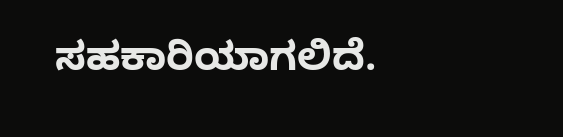ಸಹಕಾರಿಯಾಗಲಿದೆ.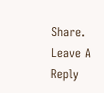Share.
Leave A Reply